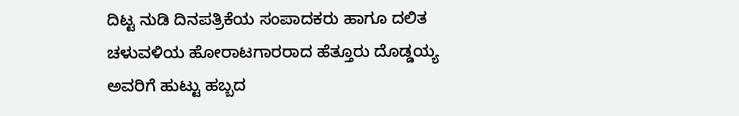ದಿಟ್ಟ ನುಡಿ ದಿನಪತ್ರಿಕೆಯ ಸಂಪಾದಕರು ಹಾಗೂ ದಲಿತ ಚಳುವಳಿಯ ಹೋರಾಟಗಾರರಾದ ಹೆತ್ತೂರು ದೊಡ್ಡಯ್ಯ ಅವರಿಗೆ ಹುಟ್ಟು ಹಬ್ಬದ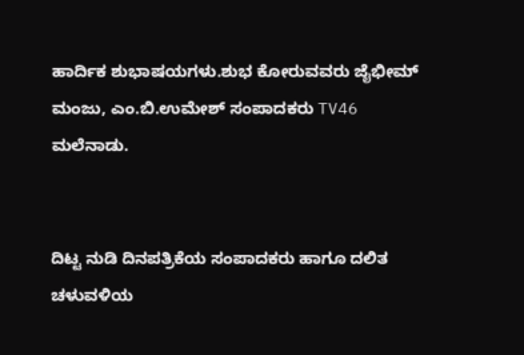ಹಾರ್ದಿಕ ಶುಭಾಷಯಗಳು.ಶುಭ ಕೋರುವವರು ಜೈಭೀಮ್ ಮಂಜು, ಎಂ.ಬಿ.ಉಮೇಶ್ ಸಂಪಾದಕರು TV46 ಮಲೆನಾಡು.


ದಿಟ್ಟ ನುಡಿ ದಿನಪತ್ರಿಕೆಯ ಸಂಪಾದಕರು ಹಾಗೂ ದಲಿತ ಚಳುವಳಿಯ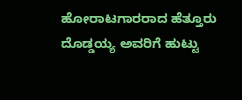ಹೋರಾಟಗಾರರಾದ ಹೆತ್ತೂರು ದೊಡ್ಡಯ್ಯ ಅವರಿಗೆ ಹುಟ್ಟು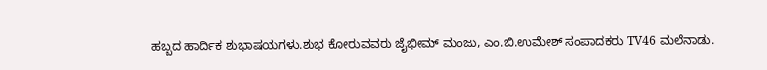ಹಬ್ಬದ ಹಾರ್ದಿಕ ಶುಭಾಷಯಗಳು.ಶುಭ ಕೋರುವವರು ಜೈಭೀಮ್ ಮಂಜು, ಎಂ.ಬಿ.ಉಮೇಶ್ ಸಂಪಾದಕರು TV46 ಮಲೆನಾಡು.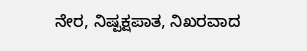ನೇರ, ನಿಷ್ಪಕ್ಷಪಾತ, ನಿಖರವಾದ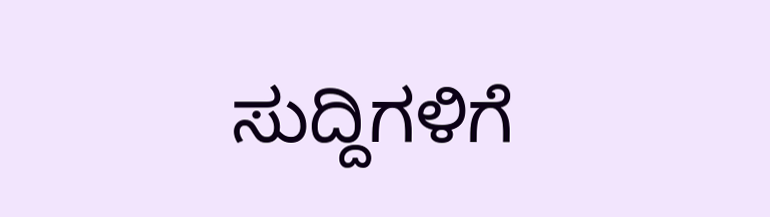ಸುದ್ದಿಗಳಿಗೆ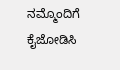ನಮ್ಮೊಂದಿಗೆ ಕೈಜೋಡಿಸಿ